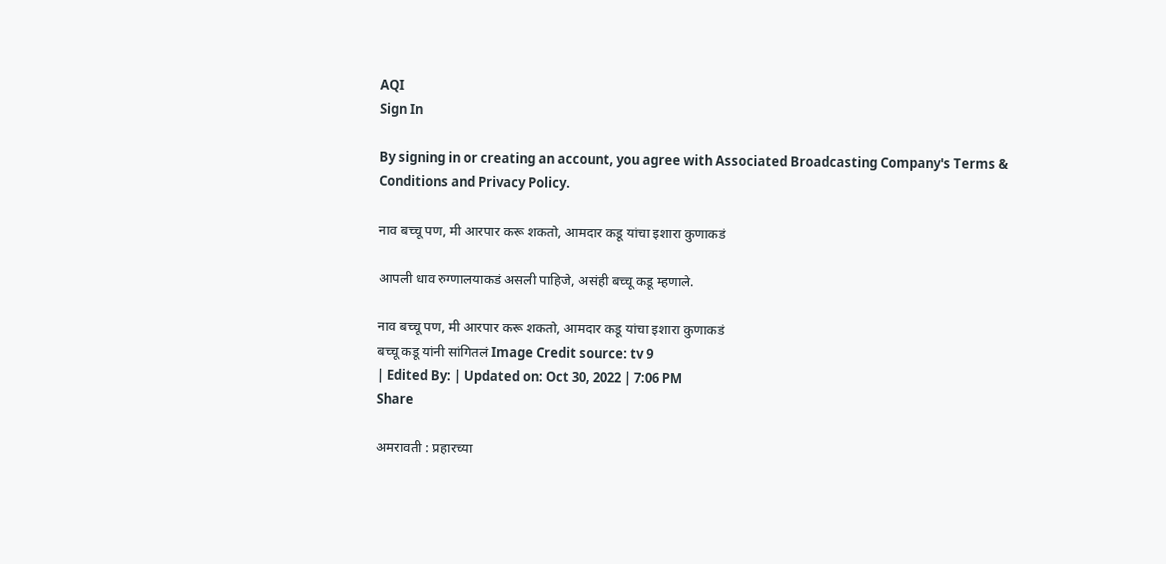AQI
Sign In

By signing in or creating an account, you agree with Associated Broadcasting Company's Terms & Conditions and Privacy Policy.

नाव बच्चू पण, मी आरपार करू शकतो, आमदार कडू यांचा इशारा कुणाकडं

आपली धाव रुग्णालयाकडं असली पाहिजे, असंही बच्चू कडू म्हणाले.

नाव बच्चू पण, मी आरपार करू शकतो, आमदार कडू यांचा इशारा कुणाकडं
बच्चू कडू यांनी सांगितलं Image Credit source: tv 9
| Edited By: | Updated on: Oct 30, 2022 | 7:06 PM
Share

अमरावती : प्रहारच्या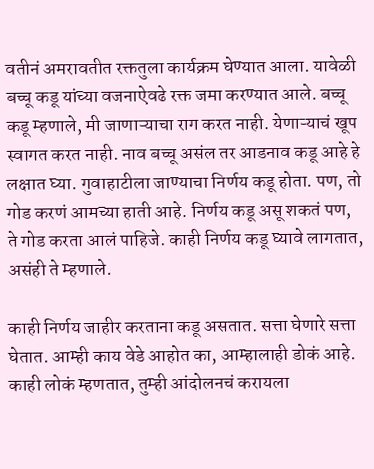वतीनं अमरावतीत रक्ततुला कार्यक्रम घेण्यात आला. यावेळी बच्चू कडू यांच्या वजनाऐवढे रक्त जमा करण्यात आले. बच्चू कडू म्हणाले, मी जाणाऱ्याचा राग करत नाही. येणाऱ्याचं खूप स्वागत करत नाही. नाव बच्चू असंल तर आडनाव कडू आहे हे लक्षात घ्या. गुवाहाटीला जाण्याचा निर्णय कडू होता. पण, तो गोड करणं आमच्या हाती आहे. निर्णय कडू असू शकतं पण, ते गोड करता आलं पाहिजे. काही निर्णय कडू घ्यावे लागतात, असंही ते म्हणाले.

काही निर्णय जाहीर करताना कडू असतात. सत्ता घेणारे सत्ता घेतात. आम्ही काय वेडे आहोत का, आम्हालाही डोकं आहे. काही लोकं म्हणतात, तुम्ही आंदोलनचं करायला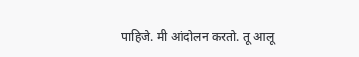पाहिजे. मी आंदोलन करतो. तू आलू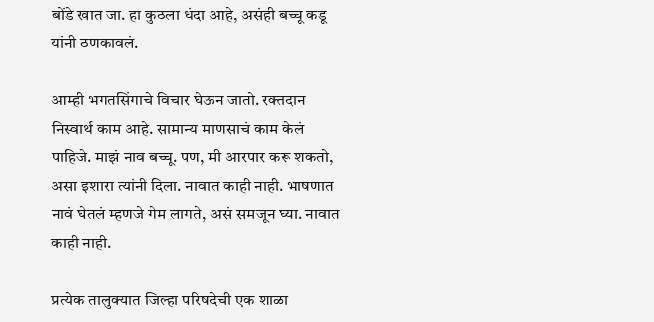बोंडे खात जा. हा कुठला धंदा आहे, असंही बच्चू कडू यांनी ठणकावलं.

आम्ही भगतसिंगाचे विचार घेऊन जातो. रक्तदान निस्वार्थ काम आहे. सामान्य माणसाचं काम केलं पाहिजे. माझं नाव बच्चू. पण, मी आरपार करू शकतो, असा इशारा त्यांनी दिला. नावात काही नाही. भाषणात नावं घेतलं म्हणजे गेम लागते, असं समजून घ्या. नावात काही नाही.

प्रत्येक तालुक्यात जिल्हा परिषदेची एक शाळा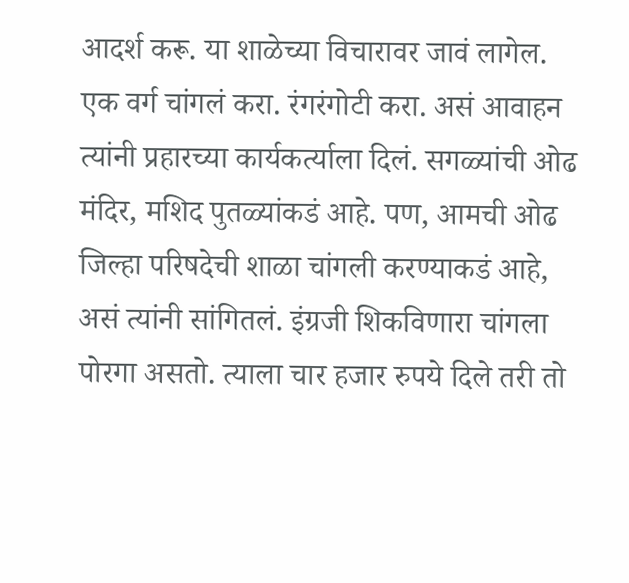आदर्श करू. या शाळेच्या विचारावर जावं लागेल. एक वर्ग चांगलं करा. रंगरंगोटी करा. असं आवाहन त्यांनी प्रहारच्या कार्यकर्त्याला दिलं. सगळ्यांची ओढ मंदिर, मशिद पुतळ्यांकडं आहे. पण, आमची ओढ जिल्हा परिषदेची शाळा चांगली करण्याकडं आहे, असं त्यांनी सांगितलं. इंग्रजी शिकविणारा चांगला पोरगा असतो. त्याला चार हजार रुपये दिले तरी तो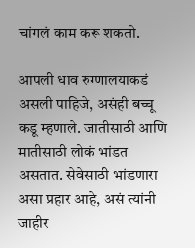चांगलं काम करू शकतो.

आपली धाव रुग्णालयाकडं असली पाहिजे, असंही बच्चू कडू म्हणाले. जातीसाठी आणि मातीसाठी लोकं भांडत असतात. सेवेसाठी भांडणारा असा प्रहार आहे, असं त्यांनी जाहीर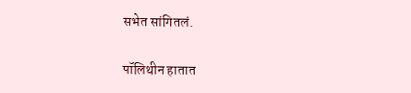सभेत सांगितलं.

पॉलिथीन हातात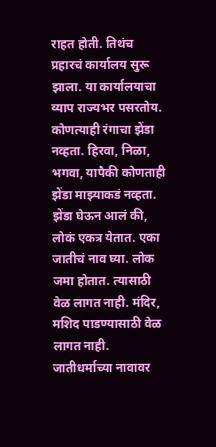राहत होती. तिथंच प्रहारचं कार्यालय सुरू झाला. या कार्यालयाचा व्याप राज्यभर पसरतोय. कोणत्याही रंगाचा झेंडा नव्हता. हिरवा, निळा, भगवा, यापैकी कोणताही झेंडा माझ्याकडं नव्हता. झेंडा घेऊन आलं की, लोकं एकत्र येतात. एका जातीचं नाव घ्या. लोक जमा होतात. त्यासाठी वेळ लागत नाही. मंदिर, मशिद पाडण्यासाठी वेळ लागत नाही. जातीधर्माच्या नावावर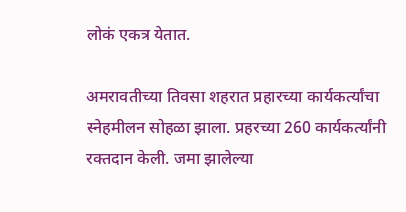लोकं एकत्र येतात.

अमरावतीच्या तिवसा शहरात प्रहारच्या कार्यकर्त्यांचा स्नेहमीलन सोहळा झाला. प्रहरच्या 260 कार्यकर्त्यांनी रक्तदान केली. जमा झालेल्या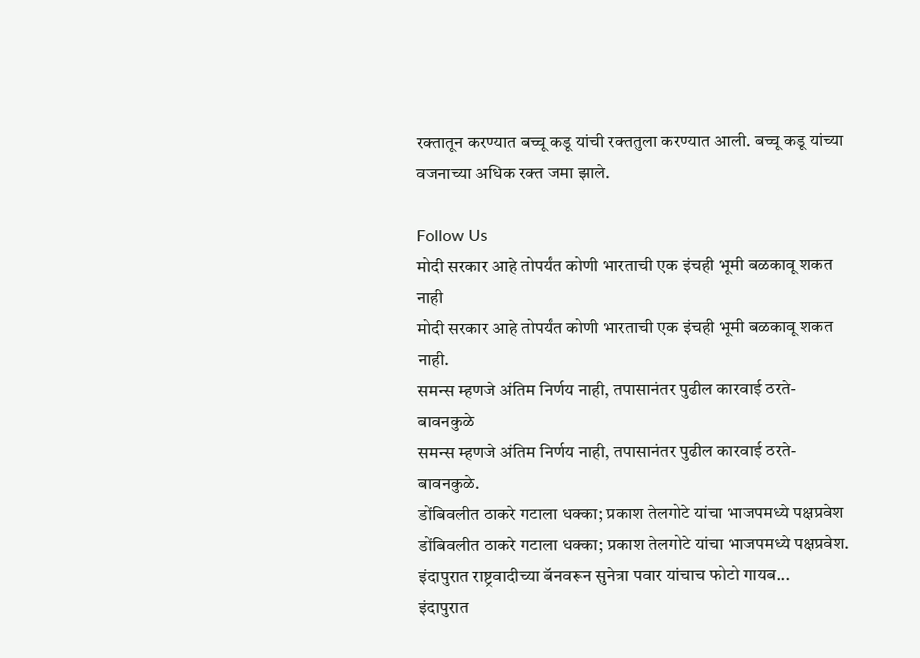रक्तातून करण्यात बच्चू कडू यांची रक्ततुला करण्यात आली. बच्चू कडू यांच्या वजनाच्या अधिक रक्त जमा झाले.

Follow Us
मोदी सरकार आहे तोपर्यंत कोणी भारताची एक इंचही भूमी बळकावू शकत नाही
मोदी सरकार आहे तोपर्यंत कोणी भारताची एक इंचही भूमी बळकावू शकत नाही.
समन्स म्हणजे अंतिम निर्णय नाही, तपासानंतर पुढील कारवाई ठरते- बावनकुळे
समन्स म्हणजे अंतिम निर्णय नाही, तपासानंतर पुढील कारवाई ठरते- बावनकुळे.
डोंबिवलीत ठाकरे गटाला धक्का; प्रकाश तेलगोटे यांचा भाजपमध्ये पक्षप्रवेश
डोंबिवलीत ठाकरे गटाला धक्का; प्रकाश तेलगोटे यांचा भाजपमध्ये पक्षप्रवेश.
इंदापुरात राष्ट्रवादीच्या बॅनवरून सुनेत्रा पवार यांचाच फोटो गायब...
इंदापुरात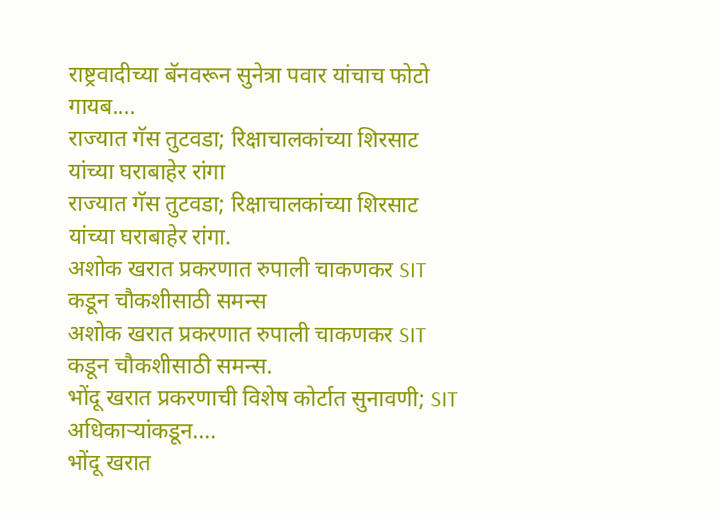राष्ट्रवादीच्या बॅनवरून सुनेत्रा पवार यांचाच फोटो गायब....
राज्यात गॅस तुटवडा; रिक्षाचालकांच्या शिरसाट यांच्या घराबाहेर रांगा
राज्यात गॅस तुटवडा; रिक्षाचालकांच्या शिरसाट यांच्या घराबाहेर रांगा.
अशोक खरात प्रकरणात रुपाली चाकणकर SIT कडून चौकशीसाठी समन्स
अशोक खरात प्रकरणात रुपाली चाकणकर SIT कडून चौकशीसाठी समन्स.
भोंदू खरात प्रकरणाची विशेष कोर्टात सुनावणी; SIT अधिकाऱ्यांकडून....
भोंदू खरात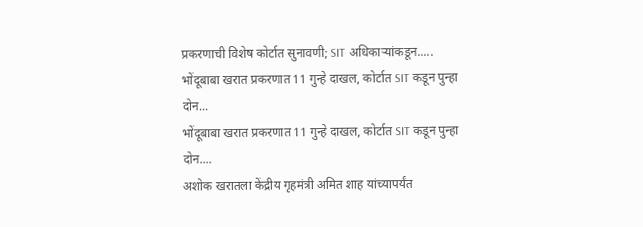प्रकरणाची विशेष कोर्टात सुनावणी; SIT अधिकाऱ्यांकडून.....
भोंदूबाबा खरात प्रकरणात 11 गुन्हे दाखल, कोर्टात SIT कडून पुन्हा दोन...
भोंदूबाबा खरात प्रकरणात 11 गुन्हे दाखल, कोर्टात SIT कडून पुन्हा दोन....
अशोक खरातला केंद्रीय गृहमंत्री अमित शाह यांच्यापर्यंत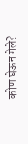कोण घेऊन गेले?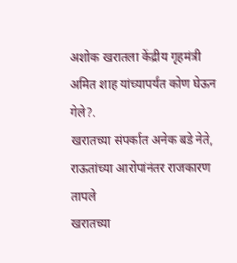अशोक खरातला केंद्रीय गृहमंत्री अमित शाह यांच्यापर्यंत कोण घेऊन गेले?.
खरातच्या संपर्कात अनेक बडे नेते, राऊतांच्या आरोपांनंतर राजकारण तापले
खरातच्या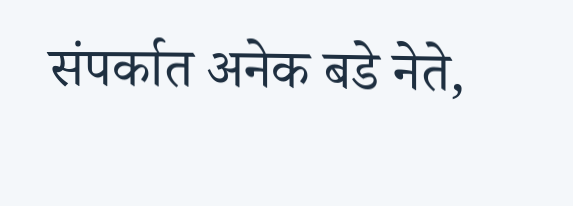संपर्कात अनेक बडे नेते,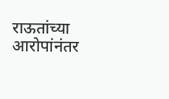राऊतांच्या आरोपांनंतर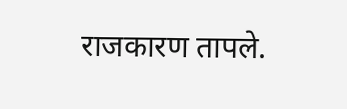राजकारण तापले.